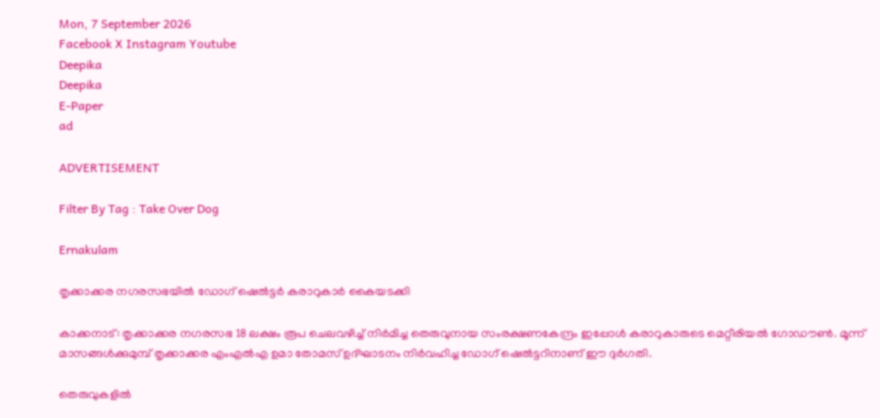Mon, 7 September 2026
Facebook X Instagram Youtube
Deepika
Deepika
E-Paper
ad

ADVERTISEMENT

Filter By Tag : Take Over Dog

Ernakulam

തൃക്കാക്കര നഗരസഭയിൽ ഡോഗ് ഷെൽട്ടർ കരാറുകാർ കൈയടക്കി

കാക്കനാട്: തൃക്കാക്കര നഗരസഭ 18 ലക്ഷം രൂപ ചെലവഴിച്ച് നിർമിച്ച തെരുവുനായ സംരക്ഷണകേന്ദ്രം ഇപ്പോൾ കരാറുകാരുടെ മെറ്റീരിയൽ ഗോഡൗൺ. മൂന്ന് മാസങ്ങൾക്കുമുമ്പ് തൃക്കാക്കര എംഎൽഎ ഉമാ തോമസ് ഉദ്ഘാടനം നിർവഹിച്ച ഡോഗ് ഷെൽട്ടറിനാണ് ഈ ദുർഗതി.

തെരുവുകളിൽ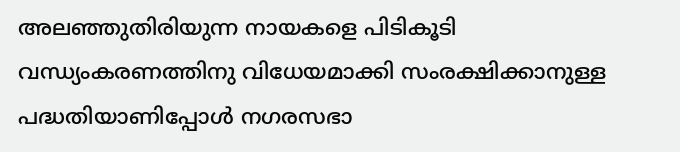അലഞ്ഞുതിരിയുന്ന നായകളെ പിടികൂടി വന്ധ്യംകരണത്തിനു വിധേയമാക്കി സംരക്ഷിക്കാനുള്ള പദ്ധതിയാണിപ്പോൾ നഗരസഭാ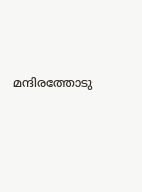മന്ദിരത്തോടു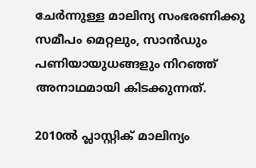ചേർന്നുള്ള മാലിന്യ സംഭരണിക്കു സമീപം മെറ്റലും, സാൻഡും പണിയായുധങ്ങളും നിറഞ്ഞ് അനാഥമായി കിടക്കുന്നത്.

2010ൽ പ്ലാസ്റ്റിക് മാലിന്യം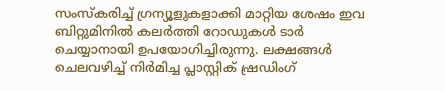സംസ്കരിച്ച് ഗ്രന്യൂളുകളാക്കി മാറ്റിയ ശേഷം ഇവ ബിറ്റുമിനിൽ കലർത്തി റോഡുകൾ ടാർ ചെയ്യാനായി ഉപയോഗിച്ചിരുന്നു. ലക്ഷങ്ങൾ ചെലവഴിച്ച് നിർമിച്ച പ്ലാസ്റ്റിക് ഷ്രഡിംഗ്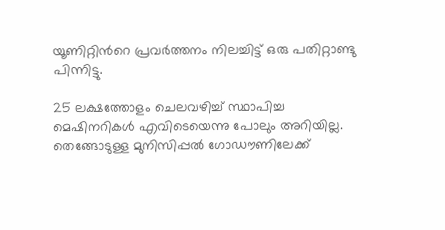യൂണിറ്റിന്‍റെ പ്രവർത്തനം നിലച്ചിട്ട് ഒരു പതിറ്റാണ്ടു പിന്നിട്ടു.

25 ലക്ഷത്തോളം ചെലവഴിച്ച് സ്ഥാപിച്ച മെഷിനറികൾ എവിടെയെന്നു പോലും അറിയില്ല. തെങ്ങോടുള്ള മുനിസിപ്പൽ ഗോഡൗണിലേക്ക്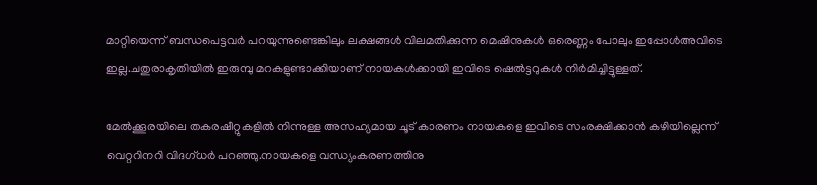മാറ്റിയെന്ന് ബന്ധപെട്ടവർ പറയുന്നുണ്ടെങ്കിലും ലക്ഷങ്ങൾ വിലമതിക്കുന്ന മെഷിനുകൾ ഒരെണ്ണം പോലും ഇപ്പോൾഅവിടെ ഇല്ല.ചതുരാകൃതിയിൽ ഇരുമ്പു മറകളുണ്ടാക്കിയാണ് നായകൾക്കായി ഇവിടെ ഷെൽട്ടറുകൾ നിർമിച്ചിട്ടുള്ളത്.

മേൽക്കൂരയിലെ തകരഷീറ്റുകളിൽ നിന്നുള്ള അസഹ്യമായ ചൂട് കാരണം നായകളെ ഇവിടെ സംരക്ഷിക്കാൻ കഴിയില്ലെന്ന് വെറ്ററിനറി വിദഗ്ധർ പറഞ്ഞു.നായകളെ വന്ധ്യംകരണത്തിനു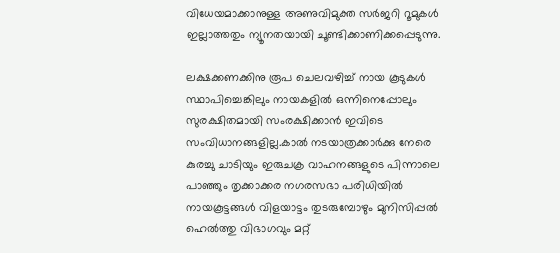വിധേയമാക്കാനുള്ള അണുവിമുക്ത സർജറി റൂമുകൾ ഇല്ലാത്തതും ന്യൂനതയായി ചൂണ്ടിക്കാണിക്കപ്പെടുന്നു.

ലക്ഷക്കണക്കിനു രൂപ ചെലവഴിച്ച് നായ കൂടുകൾ സ്ഥാപിച്ചെങ്കിലും നായകളിൽ ഒന്നിനെപ്പോലും സുരക്ഷിതമായി സംരക്ഷിക്കാൻ ഇവിടെ സംവിധാനങ്ങളില്ല.കാൽ നടയാത്രക്കാർക്കു നേരെ കുരച്ചു ചാടിയും ഇരുചക്ര വാഹനങ്ങളുടെ പിന്നാലെ പാഞ്ഞും തൃക്കാക്കര നഗരസഭാ പരിധിയിൽ നായകൂട്ടങ്ങൾ വിളയാട്ടം തുടരുമ്പോഴും മുനിസിപ്പൽ ഹെൽത്തു വിഭാഗവും മറ്റ്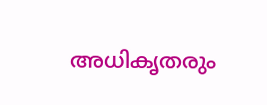അധികൃതരും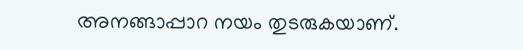അനങ്ങാപ്പാറ നയം തുടരുകയാണ്.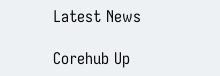Latest News

Corehub Up